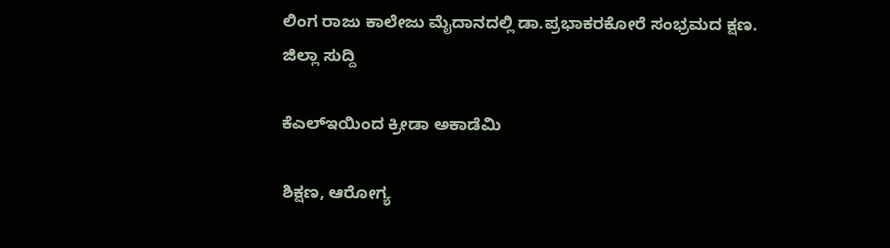ಲಿಂಗ ರಾಜು ಕಾಲೇಜು ಮೈದಾನದಲ್ಲಿ ಡಾ.ಪ್ರಭಾಕರಕೋರೆ ಸಂಭ್ರಮದ ಕ್ಷಣ.
ಜಿಲ್ಲಾ ಸುದ್ದಿ

ಕೆಎಲ್‍ಇಯಿಂದ ಕ್ರೀಡಾ ಅಕಾಡೆಮಿ

ಶಿಕ್ಷಣ, ಆರೋಗ್ಯ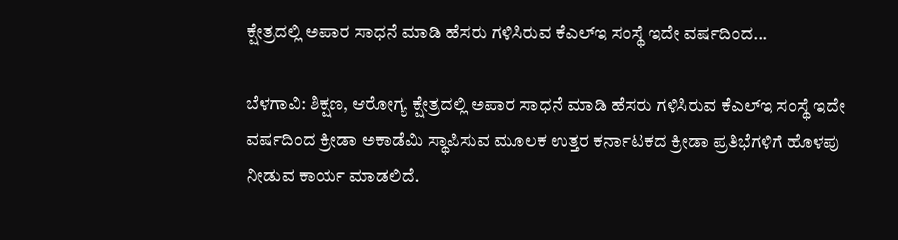ಕ್ಷೇತ್ರದಲ್ಲಿ ಅಪಾರ ಸಾಧನೆ ಮಾಡಿ ಹೆಸರು ಗಳಿಸಿರುವ ಕೆಎಲ್‍ಇ ಸಂಸ್ಥೆ ಇದೇ ವರ್ಷದಿಂದ...

ಬೆಳಗಾವಿ: ಶಿಕ್ಷಣ, ಆರೋಗ್ಯ ಕ್ಷೇತ್ರದಲ್ಲಿ ಅಪಾರ ಸಾಧನೆ ಮಾಡಿ ಹೆಸರು ಗಳಿಸಿರುವ ಕೆಎಲ್‍ಇ ಸಂಸ್ಥೆ ಇದೇ ವರ್ಷದಿಂದ ಕ್ರೀಡಾ ಅಕಾಡೆಮಿ ಸ್ಥಾಪಿಸುವ ಮೂಲಕ ಉತ್ತರ ಕರ್ನಾಟಕದ ಕ್ರೀಡಾ ಪ್ರತಿಭೆಗಳಿಗೆ ಹೊಳಪು ನೀಡುವ ಕಾರ್ಯ ಮಾಡಲಿದೆ.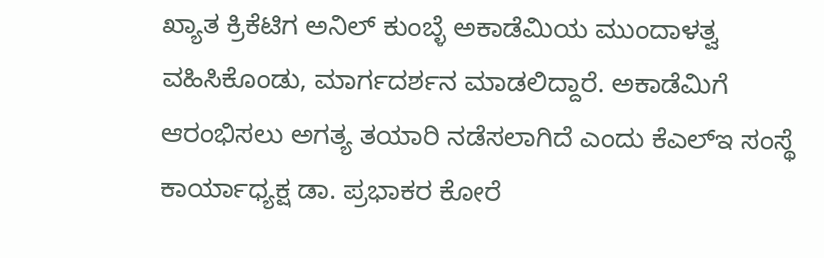ಖ್ಯಾತ ಕ್ರಿಕೆಟಿಗ ಅನಿಲ್ ಕುಂಬ್ಳೆ ಅಕಾಡೆಮಿಯ ಮುಂದಾಳತ್ವ ವಹಿಸಿಕೊಂಡು, ಮಾರ್ಗದರ್ಶನ ಮಾಡಲಿದ್ದಾರೆ. ಅಕಾಡೆಮಿಗೆ ಆರಂಭಿಸಲು ಅಗತ್ಯ ತಯಾರಿ ನಡೆಸಲಾಗಿದೆ ಎಂದು ಕೆಎಲ್‍ಇ ಸಂಸ್ಥೆ ಕಾರ್ಯಾಧ್ಯಕ್ಷ ಡಾ. ಪ್ರಭಾಕರ ಕೋರೆ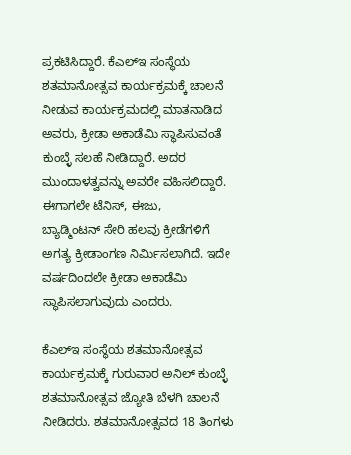ಪ್ರಕಟಿಸಿದ್ದಾರೆ. ಕೆಎಲ್‍ಇ ಸಂಸ್ಥೆಯ ಶತಮಾನೋತ್ಸವ ಕಾರ್ಯಕ್ರಮಕ್ಕೆ ಚಾಲನೆ ನೀಡುವ ಕಾರ್ಯಕ್ರಮದಲ್ಲಿ ಮಾತನಾಡಿದ ಅವರು, ಕ್ರೀಡಾ ಅಕಾಡೆಮಿ ಸ್ಥಾಪಿಸುವಂತೆ ಕುಂಬ್ಳೆ ಸಲಹೆ ನೀಡಿದ್ದಾರೆ. ಅದರ ಮುಂದಾಳತ್ವವನ್ನು ಅವರೇ ವಹಿಸಲಿದ್ದಾರೆ. ಈಗಾಗಲೇ ಟೆನಿಸ್, ಈಜು,
ಬ್ಯಾಡ್ಮಿಂಟನ್ ಸೇರಿ ಹಲವು ಕ್ರೀಡೆಗಳಿಗೆ ಅಗತ್ಯ ಕ್ರೀಡಾಂಗಣ ನಿರ್ಮಿಸಲಾಗಿದೆ. ಇದೇ ವರ್ಷದಿಂದಲೇ ಕ್ರೀಡಾ ಅಕಾಡೆಮಿ ಸ್ಥಾಪಿಸಲಾಗುವುದು ಎಂದರು.

ಕೆಎಲ್‍ಇ ಸಂಸ್ಥೆಯ ಶತಮಾನೋತ್ಸವ ಕಾರ್ಯಕ್ರಮಕ್ಕೆ ಗುರುವಾರ ಅನಿಲ್ ಕುಂಬ್ಳೆ ಶತಮಾನೋತ್ಸವ ಜ್ಯೋತಿ ಬೆಳಗಿ ಚಾಲನೆ ನೀಡಿದರು. ಶತಮಾನೋತ್ಸವದ 18 ತಿಂಗಳು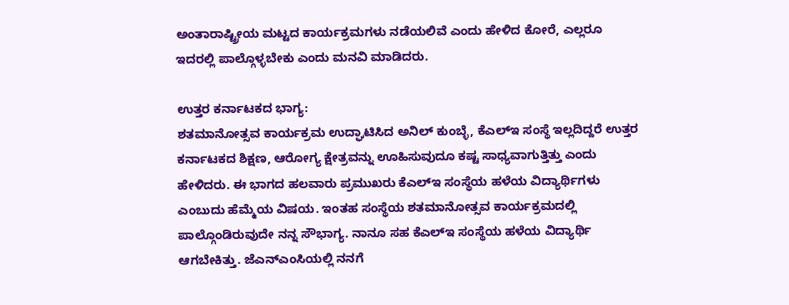ಅಂತಾರಾಷ್ಟ್ರೀಯ ಮಟ್ಟದ ಕಾರ್ಯಕ್ರಮಗಳು ನಡೆಯಲಿವೆ ಎಂದು ಹೇಳಿದ ಕೋರೆ, ಎಲ್ಲರೂ ಇದರಲ್ಲಿ ಪಾಲ್ಗೊಳ್ಳಬೇಕು ಎಂದು ಮನವಿ ಮಾಡಿದರು.

ಉತ್ತರ ಕರ್ನಾಟಕದ ಭಾಗ್ಯ:
ಶತಮಾನೋತ್ಸವ ಕಾರ್ಯಕ್ರಮ ಉದ್ಘಾಟಿಸಿದ ಅನಿಲ್ ಕುಂಬ್ಳೆ, ಕೆಎಲ್‍ಇ ಸಂಸ್ಥೆ ಇಲ್ಲದಿದ್ದರೆ ಉತ್ತರ ಕರ್ನಾಟಕದ ಶಿಕ್ಷಣ, ಆರೋಗ್ಯ ಕ್ಷೇತ್ರವನ್ನು ಊಹಿಸುವುದೂ ಕಷ್ಟ ಸಾಧ್ಯವಾಗುತ್ತಿತ್ತು ಎಂದು ಹೇಳಿದರು. ಈ ಭಾಗದ ಹಲವಾರು ಪ್ರಮುಖರು ಕೆಎಲ್‍ಇ ಸಂಸ್ಥೆಯ ಹಳೆಯ ವಿದ್ಯಾರ್ಥಿಗಳು ಎಂಬುದು ಹೆಮ್ಮೆಯ ವಿಷಯ. ಇಂತಹ ಸಂಸ್ಥೆಯ ಶತಮಾನೋತ್ಸವ ಕಾರ್ಯಕ್ರಮದಲ್ಲಿ ಪಾಲ್ಗೊಂಡಿರುವುದೇ ನನ್ನ ಸೌಭಾಗ್ಯ. ನಾನೂ ಸಹ ಕೆಎಲ್‍ಇ ಸಂಸ್ಥೆಯ ಹಳೆಯ ವಿದ್ಯಾರ್ಥಿ ಆಗಬೇಕಿತ್ತು. ಜೆಎನ್‍ಎಂಸಿಯಲ್ಲಿ ನನಗೆ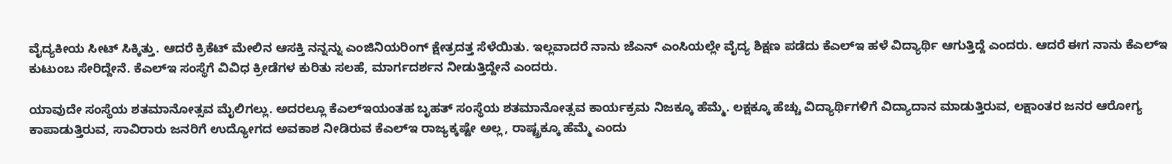ವೈದ್ಯಕೀಯ ಸೀಟ್ ಸಿಕ್ಕಿತ್ತು. ಆದರೆ ಕ್ರಿಕೆಟ್ ಮೇಲಿನ ಆಸಕ್ತಿ ನನ್ನನ್ನು ಎಂಜಿನಿಯರಿಂಗ್ ಕ್ಷೇತ್ರದತ್ತ ಸೆಳೆಯಿತು. ಇಲ್ಲವಾದರೆ ನಾನು ಜೆಎನ್ ಎಂಸಿಯಲ್ಲೇ ವೈದ್ಯ ಶಿಕ್ಷಣ ಪಡೆದು ಕೆಎಲ್‍ಇ ಹಳೆ ವಿದ್ಯಾರ್ಥಿ ಆಗುತ್ತಿದ್ದೆ ಎಂದರು. ಆದರೆ ಈಗ ನಾನು ಕೆಎಲ್‍ಇ ಕುಟುಂಬ ಸೇರಿದ್ದೇನೆ. ಕೆಎಲ್‍ಇ ಸಂಸ್ಥೆಗೆ ವಿವಿಧ ಕ್ರೀಡೆಗಳ ಕುರಿತು ಸಲಹೆ, ಮಾರ್ಗದರ್ಶನ ನೀಡುತ್ತಿದ್ದೇನೆ ಎಂದರು.

ಯಾವುದೇ ಸಂಸ್ಥೆಯ ಶತಮಾನೋತ್ಸವ ಮೈಲಿಗಲ್ಲು. ಅದರಲ್ಲೂ ಕೆಎಲ್‍ಇಯಂತಹ ಬೃಹತ್ ಸಂಸ್ಥೆಯ ಶತಮಾನೋತ್ಸವ ಕಾರ್ಯಕ್ರಮ ನಿಜಕ್ಕೂ ಹೆಮ್ಮೆ. ಲಕ್ಷಕ್ಕೂ ಹೆಚ್ಚು ವಿದ್ಯಾರ್ಥಿಗಳಿಗೆ ವಿದ್ಯಾದಾನ ಮಾಡುತ್ತಿರುವ, ಲಕ್ಷಾಂತರ ಜನರ ಆರೋಗ್ಯ ಕಾಪಾಡುತ್ತಿರುವ, ಸಾವಿರಾರು ಜನರಿಗೆ ಉದ್ಯೋಗದ ಅವಕಾಶ ನೀಡಿರುವ ಕೆಎಲ್‍ಇ ರಾಜ್ಯಕ್ಕಷ್ಟೇ ಅಲ್ಲ, ರಾಷ್ಟ್ರಕ್ಕೂ ಹೆಮ್ಮೆ ಎಂದು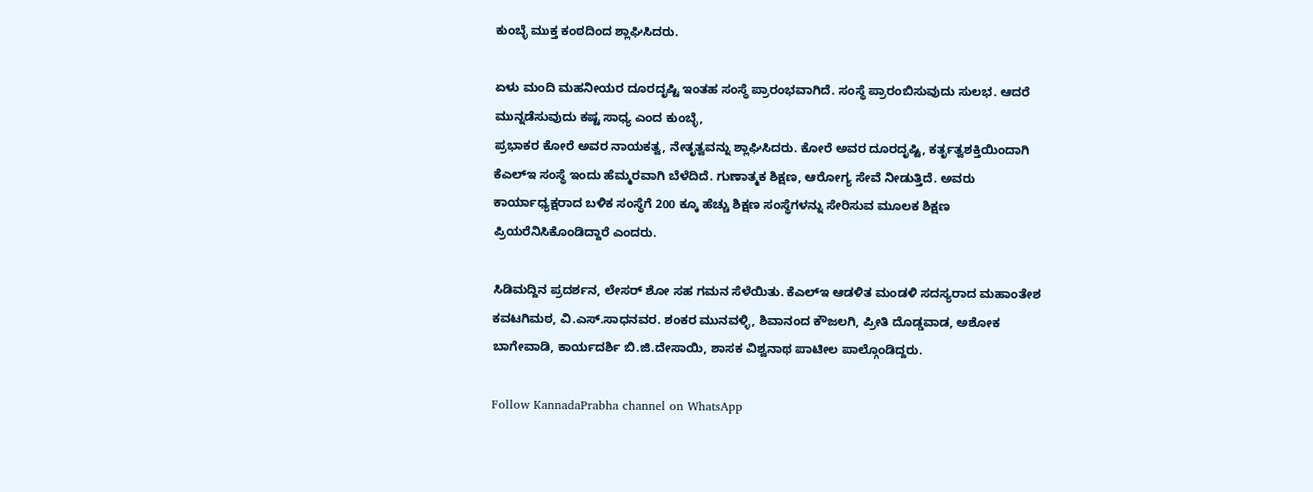ಕುಂಬ್ಳೆ ಮುಕ್ತ ಕಂಠದಿಂದ ಶ್ಲಾಘಿಸಿದರು.

ಏಳು ಮಂದಿ ಮಹನೀಯರ ದೂರದೃಷ್ಟಿ ಇಂತಹ ಸಂಸ್ಥೆ ಪ್ರಾರಂಭವಾಗಿದೆ. ಸಂಸ್ಥೆ ಪ್ರಾರಂಬಿಸುವುದು ಸುಲಭ. ಆದರೆ ಮುನ್ನಡೆಸುವುದು ಕಷ್ಟ ಸಾಧ್ಯ ಎಂದ ಕುಂಬ್ಳೆ,
ಪ್ರಭಾಕರ ಕೋರೆ ಅವರ ನಾಯಕತ್ವ, ನೇತೃತ್ವವನ್ನು ಶ್ಲಾಘಿಸಿದರು. ಕೋರೆ ಅವರ ದೂರದೃಷ್ಟಿ, ಕರ್ತೃತ್ವಶಕ್ತಿಯಿಂದಾಗಿ ಕೆಎಲ್‍ಇ ಸಂಸ್ಥೆ ಇಂದು ಹೆಮ್ಮರವಾಗಿ ಬೆಳೆದಿದೆ. ಗುಣಾತ್ಮಕ ಶಿಕ್ಷಣ, ಆರೋಗ್ಯ ಸೇವೆ ನೀಡುತ್ತಿದೆ. ಅವರು ಕಾರ್ಯಾಧ್ಯಕ್ಷರಾದ ಬಳಿಕ ಸಂಸ್ಥೆಗೆ 200 ಕ್ಕೂ ಹೆಚ್ಚು ಶಿಕ್ಷಣ ಸಂಸ್ಥೆಗಳನ್ನು ಸೇರಿಸುವ ಮೂಲಕ ಶಿಕ್ಷಣ ಪ್ರಿಯರೆನಿಸಿಕೊಂಡಿದ್ದಾರೆ ಎಂದರು.

ಸಿಡಿಮದ್ದಿನ ಪ್ರದರ್ಶನ, ಲೇಸರ್ ಶೋ ಸಹ ಗಮನ ಸೆಳೆಯಿತು. ಕೆಎಲ್‍ಇ ಆಡಳಿತ ಮಂಡಳಿ ಸದಸ್ಯರಾದ ಮಹಾಂತೇಶ ಕವಟಗಿಮಠ, ವಿ.ಎಸ್.ಸಾಧನವರ. ಶಂಕರ ಮುನವಳ್ಳಿ, ಶಿವಾನಂದ ಕೌಜಲಗಿ, ಪ್ರೀತಿ ದೊಡ್ಡವಾಡ, ಅಶೋಕ ಬಾಗೇವಾಡಿ, ಕಾರ್ಯದರ್ಶಿ ಬಿ.ಜಿ.ದೇಸಾಯಿ, ಶಾಸಕ ವಿಶ್ವನಾಥ ಪಾಟೀಲ ಪಾಲ್ಗೊಂಡಿದ್ದರು.

Follow KannadaPrabha channel on WhatsApp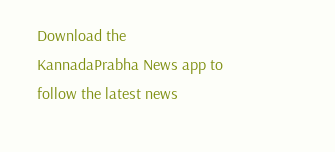Download the KannadaPrabha News app to follow the latest news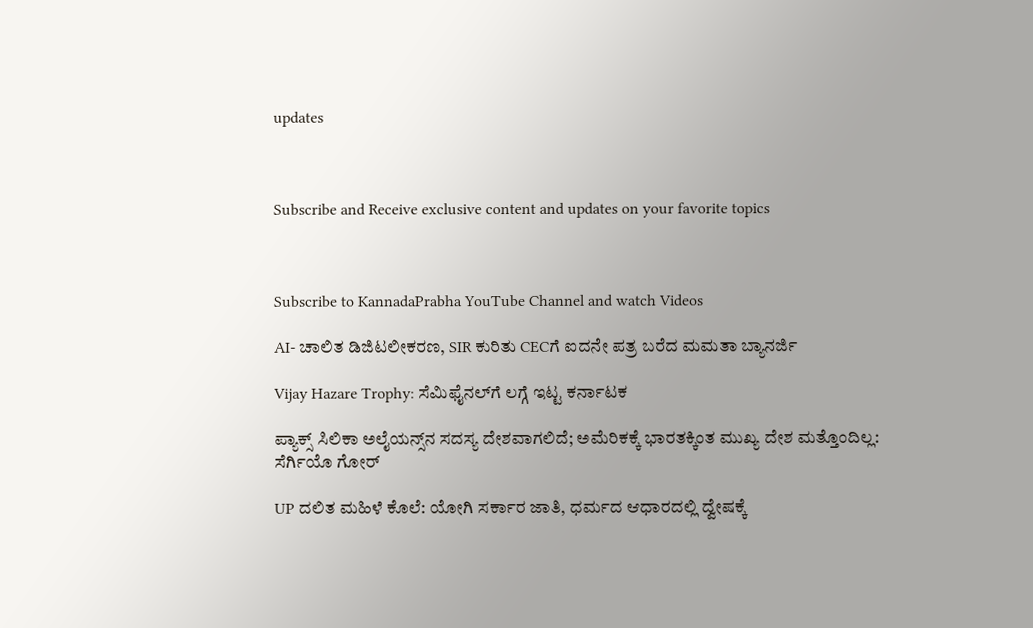updates



Subscribe and Receive exclusive content and updates on your favorite topics



Subscribe to KannadaPrabha YouTube Channel and watch Videos

AI- ಚಾಲಿತ ಡಿಜಿಟಲೀಕರಣ, SIR ಕುರಿತು CECಗೆ ಐದನೇ ಪತ್ರ ಬರೆದ ಮಮತಾ ಬ್ಯಾನರ್ಜಿ

Vijay Hazare Trophy: ಸೆಮಿಫೈನಲ್‌ಗೆ ಲಗ್ಗೆ ಇಟ್ಟ ಕರ್ನಾಟಕ

ಪ್ಯಾಕ್ಸ್ ಸಿಲಿಕಾ ಅಲೈಯನ್ಸ್‌ನ ಸದಸ್ಯ ದೇಶವಾಗಲಿದೆ; ಅಮೆರಿಕಕ್ಕೆ ಭಾರತಕ್ಕಿಂತ ಮುಖ್ಯ ದೇಶ ಮತ್ತೊಂದಿಲ್ಲ: ಸೆರ್ಗಿಯೊ ಗೋರ್

UP ದಲಿತ ಮಹಿಳೆ ಕೊಲೆ: ಯೋಗಿ ಸರ್ಕಾರ ಜಾತಿ, ಧರ್ಮದ ಆಧಾರದಲ್ಲಿ ದ್ವೇಷಕ್ಕೆ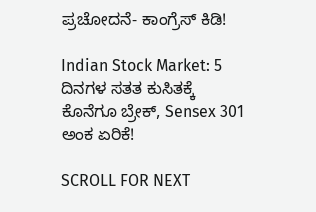ಪ್ರಚೋದನೆ- ಕಾಂಗ್ರೆಸ್ ಕಿಡಿ!

Indian Stock Market: 5 ದಿನಗಳ ಸತತ ಕುಸಿತಕ್ಕೆ ಕೊನೆಗೂ ಬ್ರೇಕ್, Sensex 301 ಅಂಕ ಏರಿಕೆ!

SCROLL FOR NEXT